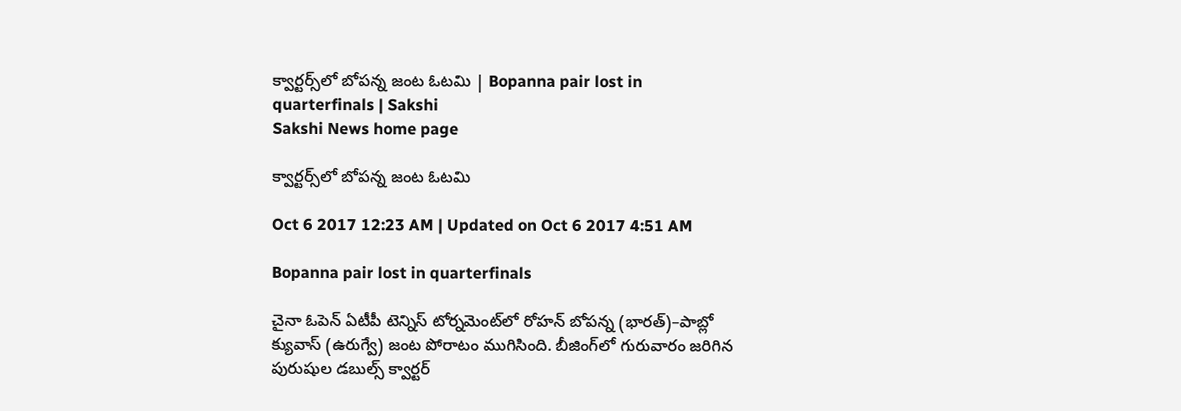క్వార్టర్స్‌లో బోపన్న జంట ఓటమి | Bopanna pair lost in quarterfinals | Sakshi
Sakshi News home page

క్వార్టర్స్‌లో బోపన్న జంట ఓటమి

Oct 6 2017 12:23 AM | Updated on Oct 6 2017 4:51 AM

Bopanna pair lost in quarterfinals

చైనా ఓపెన్‌ ఏటీపీ టెన్నిస్‌ టోర్నమెంట్‌లో రోహన్‌ బోపన్న (భారత్‌)–పాబ్లో క్యువాస్‌ (ఉరుగ్వే) జంట పోరాటం ముగిసింది. బీజింగ్‌లో గురువారం జరిగిన పురుషుల డబుల్స్‌ క్వార్టర్‌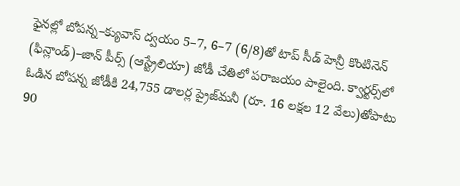ఫైనల్లో బోపన్న–క్యువాస్‌ ద్వయం 5–7, 6–7 (6/8)తో టాప్‌ సీడ్‌ హెన్రీ కొంటినెన్‌ (ఫిన్లాండ్‌)–జాన్‌ పీర్స్‌ (ఆస్ట్రేలియా) జోడీ చేతిలో పరాజయం పాలైంది. క్వార్టర్స్‌లో ఓడిన బోపన్న జోడీకి 24,755 డాలర్ల ప్రైజ్‌మనీ (రూ. 16 లక్షల 12 వేలు)తోపాటు 90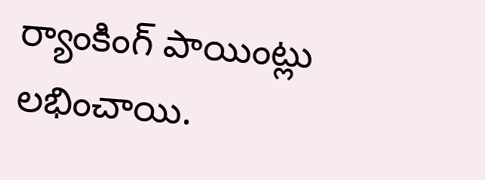ర్యాంకింగ్‌ పాయింట్లు లభించాయి.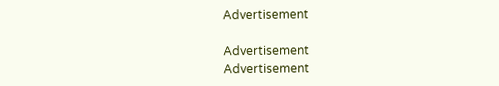Advertisement

Advertisement
Advertisement